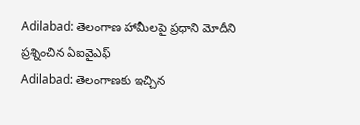Adilabad: తెలంగాణ హామీలపై ప్రధాని మోదీని ప్రశ్నించిన ఏఐవైఎఫ్
Adilabad: తెలంగాణకు ఇచ్చిన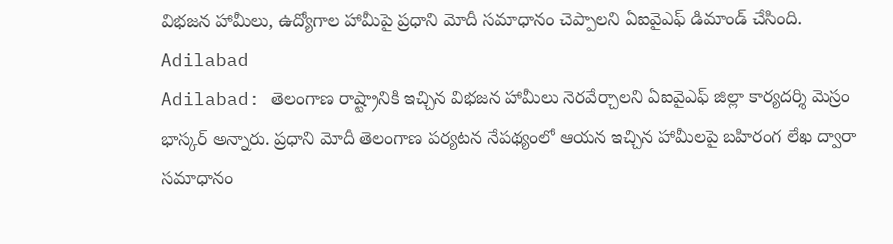విభజన హామీలు, ఉద్యోగాల హామీపై ప్రధాని మోదీ సమాధానం చెప్పాలని ఏఐవైఎఫ్ డిమాండ్ చేసింది.
Adilabad
Adilabad: తెలంగాణ రాష్ట్రానికి ఇచ్చిన విభజన హామీలు నెరవేర్చాలని ఏఐవైఎఫ్ జిల్లా కార్యదర్శి మెస్రం భాస్కర్ అన్నారు. ప్రధాని మోదీ తెలంగాణ పర్యటన నేపథ్యంలో ఆయన ఇచ్చిన హామీలపై బహిరంగ లేఖ ద్వారా సమాధానం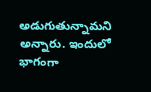అడుగుతున్నామని అన్నారు. ఇందులో భాగంగా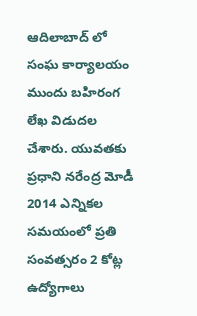ఆదిలాబాద్ లో సంఘ కార్యాలయం ముందు బహిరంగ లేఖ విడుదల చేశారు. యువతకు ప్రధాని నరేంద్ర మోడీ 2014 ఎన్నికల సమయంలో ప్రతి సంవత్సరం 2 కోట్ల ఉద్యోగాలు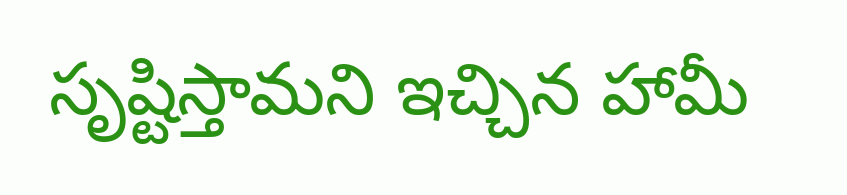సృష్టిస్తామని ఇచ్చిన హామీ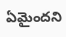ఏమైందని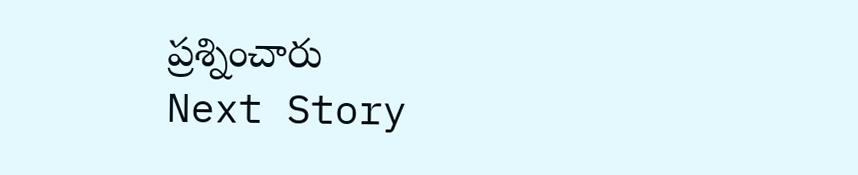ప్రశ్నించారు
Next Story